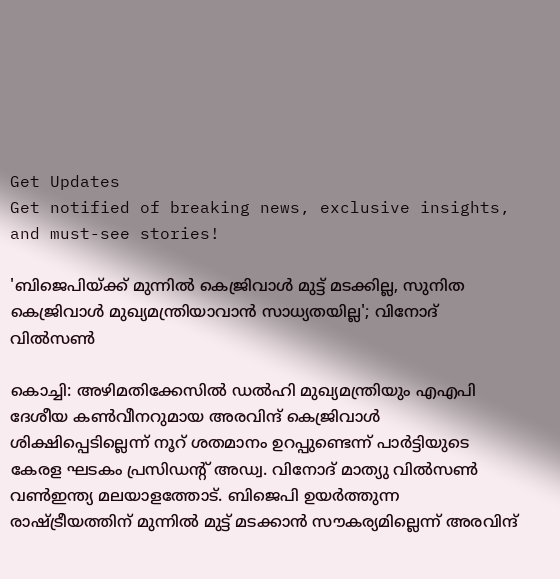Get Updates
Get notified of breaking news, exclusive insights, and must-see stories!

'ബിജെപിയ്ക്ക് മുന്നിൽ കെജ്രിവാൾ മുട്ട് മടക്കില്ല, സുനിത കെജ്രിവാൾ മുഖ്യമന്ത്രിയാവാൻ സാധ്യതയില്ല'; വിനോദ് വിൽസൺ

കൊച്ചി: അഴിമതിക്കേസിൽ ഡൽഹി മുഖ്യമന്ത്രിയും എഎപി ദേശീയ കൺവീനറുമായ അരവിന്ദ് കെജ്രിവാൾ ശിക്ഷിപ്പെടില്ലെന്ന് നൂറ് ശതമാനം ഉറപ്പുണ്ടെന്ന് പാർട്ടിയുടെ കേരള ഘടകം പ്രസിഡന്റ് അഡ്വ. വിനോദ് മാത്യു വിൽസൺ വൺഇന്ത്യ മലയാളത്തോട്. ബിജെപി ഉയർത്തുന്ന രാഷ്ട്രീയത്തിന് മുന്നിൽ മുട്ട് മടക്കാൻ സൗകര്യമില്ലെന്ന് അരവിന്ദ്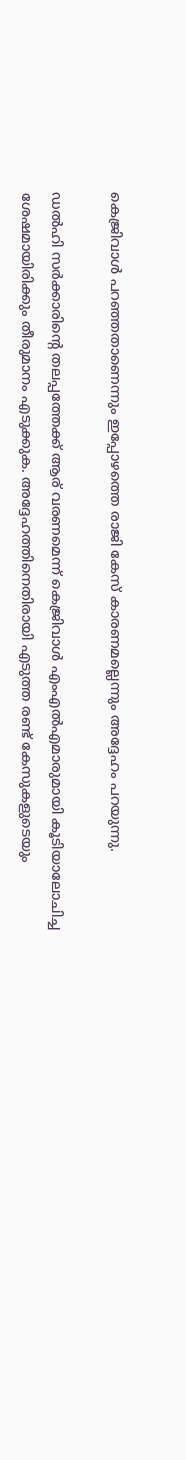കെജ്രിവാൾ പറഞ്ഞതാണെന്നും ഇപ്പോഴത്തെ രാജി കേസ് കാരണമല്ലെന്നും അദ്ദേഹം പറയുന്നു.

ഡൽഹി സർക്കാരിന്റെ തലപ്പത്തേക്ക് ആര് വരണമെന്ന് കെജ്രിവാൾ എംഎൽഎമാരുമായി കൂടിയാലോചിച്ച ശേഷമായിരിക്കും തീരുമാനം എടുക്കുക. അദ്ദേഹത്തിനെതിരായി എടുത്ത രണ്ട് കേസുകളുടെയും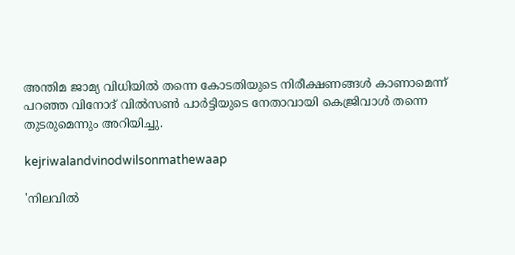അന്തിമ ജാമ്യ വിധിയിൽ തന്നെ കോടതിയുടെ നിരീക്ഷണങ്ങൾ കാണാമെന്ന് പറഞ്ഞ വിനോദ് വിൽസൺ പാർട്ടിയുടെ നേതാവായി കെജ്രിവാൾ തന്നെ തുടരുമെന്നും അറിയിച്ചു.

kejriwalandvinodwilsonmathewaap

'നിലവിൽ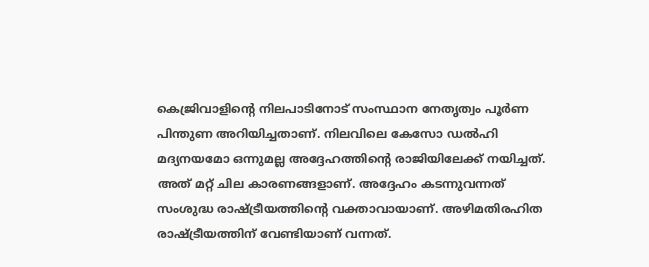കെജ്രിവാളിന്റെ നിലപാടിനോട് സംസ്ഥാന നേതൃത്വം പൂർണ പിന്തുണ അറിയിച്ചതാണ്. നിലവിലെ കേസോ ഡൽഹി മദ്യനയമോ ഒന്നുമല്ല അദ്ദേഹത്തിന്റെ രാജിയിലേക്ക് നയിച്ചത്. അത് മറ്റ് ചില കാരണങ്ങളാണ്. അദ്ദേഹം കടന്നുവന്നത് സംശുദ്ധ രാഷ്ട്രീയത്തിന്റെ വക്താവായാണ്. അഴിമതിരഹിത രാഷ്ട്രീയത്തിന് വേണ്ടിയാണ് വന്നത്.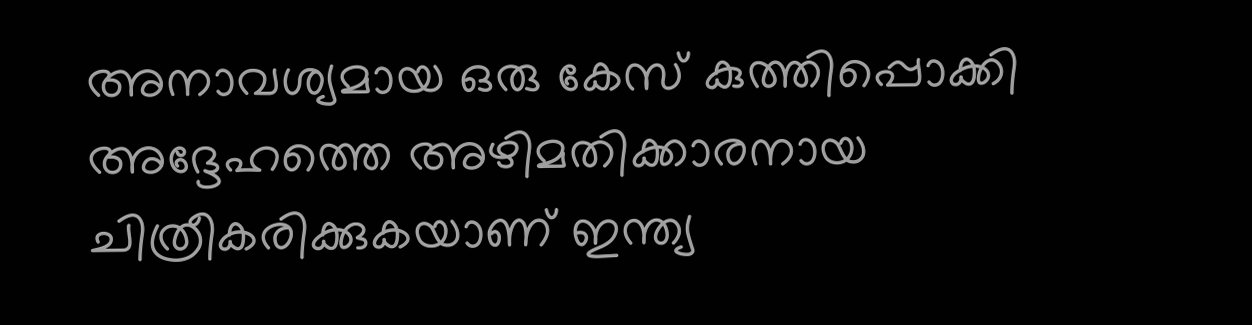അനാവശ്യമായ ഒരു കേസ് കുത്തിപ്പൊക്കി അദ്ദേഹത്തെ അഴിമതിക്കാരനായ ചിത്രീകരിക്കുകയാണ് ഇന്ത്യ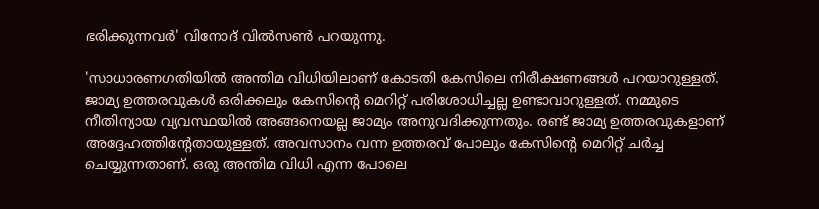ഭരിക്കുന്നവർ' വിനോദ് വിൽസൺ പറയുന്നു.

'സാധാരണഗതിയിൽ അന്തിമ വിധിയിലാണ് കോടതി കേസിലെ നിരീക്ഷണങ്ങൾ പറയാറുള്ളത്. ജാമ്യ ഉത്തരവുകൾ ഒരിക്കലും കേസിന്റെ മെറിറ്റ് പരിശോധിച്ചല്ല ഉണ്ടാവാറുള്ളത്. നമ്മുടെ നീതിന്യായ വ്യവസ്ഥയിൽ അങ്ങനെയല്ല ജാമ്യം അനുവദിക്കുന്നതും. രണ്ട് ജാമ്യ ഉത്തരവുകളാണ് അദ്ദേഹത്തിന്റേതായുള്ളത്. അവസാനം വന്ന ഉത്തരവ് പോലും കേസിന്റെ മെറിറ്റ് ചർച്ച ചെയ്യുന്നതാണ്. ഒരു അന്തിമ വിധി എന്ന പോലെ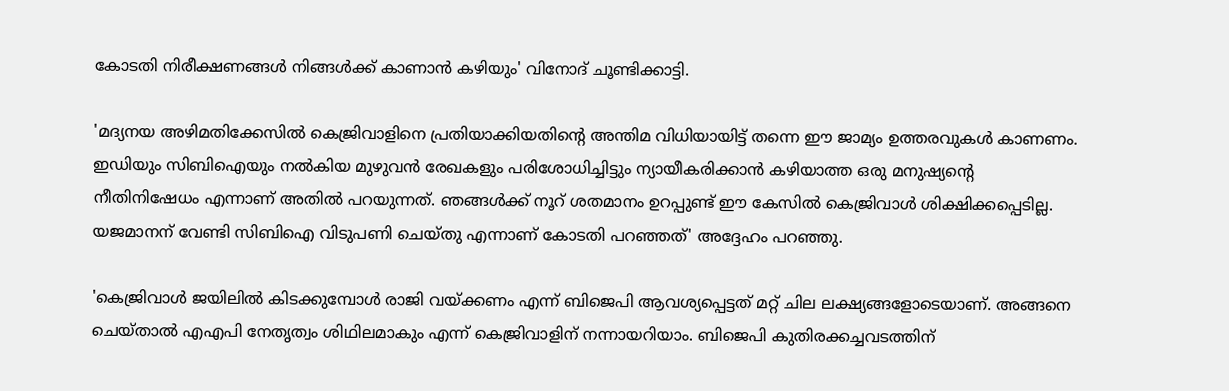കോടതി നിരീക്ഷണങ്ങൾ നിങ്ങൾക്ക് കാണാൻ കഴിയും' വിനോദ് ചൂണ്ടിക്കാട്ടി.

'മദ്യനയ അഴിമതിക്കേസിൽ കെജ്രിവാളിനെ പ്രതിയാക്കിയതിന്റെ അന്തിമ വിധിയായിട്ട് തന്നെ ഈ ജാമ്യം ഉത്തരവുകൾ കാണണം. ഇഡിയും സിബിഐയും നൽകിയ മുഴുവൻ രേഖകളും പരിശോധിച്ചിട്ടും ന്യായീകരിക്കാൻ കഴിയാത്ത ഒരു മനുഷ്യന്റെ നീതിനിഷേധം എന്നാണ് അതിൽ പറയുന്നത്. ഞങ്ങൾക്ക് നൂറ് ശതമാനം ഉറപ്പുണ്ട് ഈ കേസിൽ കെജ്രിവാൾ ശിക്ഷിക്കപ്പെടില്ല. യജമാനന് വേണ്ടി സിബിഐ വിടുപണി ചെയ്‌തു എന്നാണ് കോടതി പറഞ്ഞത്' അദ്ദേഹം പറഞ്ഞു.

'കെജ്രിവാൾ ജയിലിൽ കിടക്കുമ്പോൾ രാജി വയ്ക്കണം എന്ന് ബിജെപി ആവശ്യപ്പെട്ടത് മറ്റ് ചില ലക്ഷ്യങ്ങളോടെയാണ്. അങ്ങനെ ചെയ്‌താൽ എഎപി നേതൃത്വം ശിഥിലമാകും എന്ന് കെജ്രിവാളിന് നന്നായറിയാം. ബിജെപി കുതിരക്കച്ചവടത്തിന്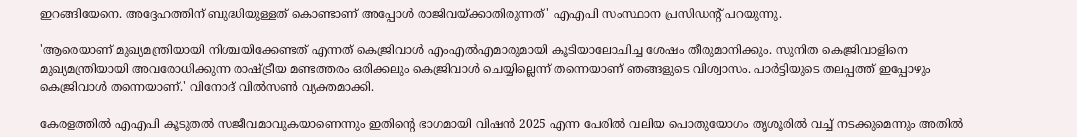ഇറങ്ങിയേനെ. അദ്ദേഹത്തിന് ബുദ്ധിയുള്ളത് കൊണ്ടാണ് അപ്പോൾ രാജിവയ്ക്കാതിരുന്നത്' എഎപി സംസ്ഥാന പ്രസിഡന്റ് പറയുന്നു.

'ആരെയാണ് മുഖ്യമന്ത്രിയായി നിശ്ചയിക്കേണ്ടത് എന്നത് കെജ്രിവാൾ എംഎൽഎമാരുമായി കൂടിയാലോചിച്ച ശേഷം തീരുമാനിക്കും. സുനിത കെജ്രിവാളിനെ മുഖ്യമന്ത്രിയായി അവരോധിക്കുന്ന രാഷ്ട്രീയ മണ്ടത്തരം ഒരിക്കലും കെജ്രിവാൾ ചെയ്യില്ലെന്ന് തന്നെയാണ് ഞങ്ങളുടെ വിശ്വാസം. പാർട്ടിയുടെ തലപ്പത്ത് ഇപ്പോഴും കെജ്രിവാൾ തന്നെയാണ്.' വിനോദ് വിൽസൺ വ്യക്തമാക്കി.

കേരളത്തിൽ എഎപി കൂടുതൽ സജീവമാവുകയാണെന്നും ഇതിന്റെ ഭാഗമായി വിഷൻ 2025 എന്ന പേരിൽ വലിയ പൊതുയോഗം തൃശൂരിൽ വച്ച് നടക്കുമെന്നും അതിൽ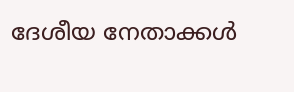ദേശീയ നേതാക്കൾ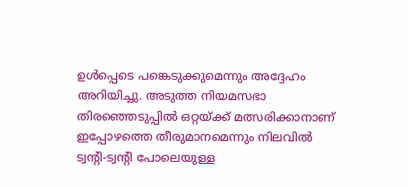ഉൾപ്പെടെ പങ്കെടുക്കുമെന്നും അദ്ദേഹം അറിയിച്ചു. അടുത്ത നിയമസഭാ തിരഞ്ഞെടുപ്പിൽ ഒറ്റയ്ക്ക് മത്സരിക്കാനാണ് ഇപ്പോഴത്തെ തീരുമാനമെന്നും നിലവിൽ ട്വന്റി-ട്വന്റി പോലെയുള്ള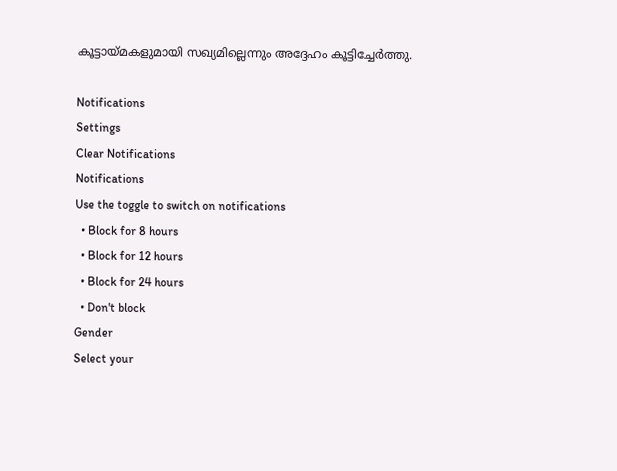കൂട്ടായ്‌മകളുമായി സഖ്യമില്ലെന്നും അദ്ദേഹം കൂട്ടിച്ചേർത്തു.

Notifications
Settings
Clear Notifications
Notifications
Use the toggle to switch on notifications
  • Block for 8 hours
  • Block for 12 hours
  • Block for 24 hours
  • Don't block
Gender
Select your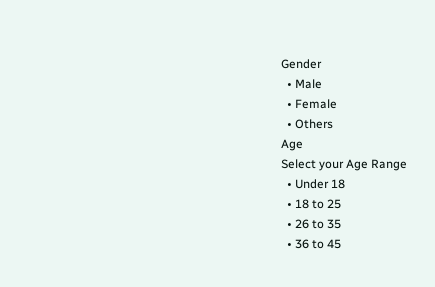Gender
  • Male
  • Female
  • Others
Age
Select your Age Range
  • Under 18
  • 18 to 25
  • 26 to 35
  • 36 to 45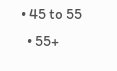• 45 to 55
  • 55+